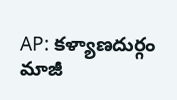AP: కళ్యాణదుర్గం మాజీ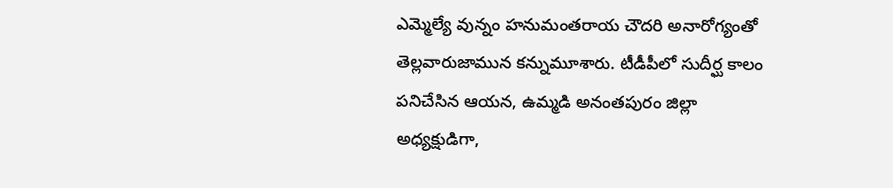ఎమ్మెల్యే వున్నం హనుమంతరాయ చౌదరి అనారోగ్యంతో తెల్లవారుజామున కన్నుమూశారు. టీడీపీలో సుదీర్ఘ కాలం పనిచేసిన ఆయన, ఉమ్మడి అనంతపురం జిల్లా అధ్యక్షుడిగా,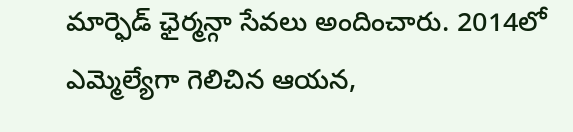మార్ఫెడ్ ఛైర్మన్గా సేవలు అందించారు. 2014లో ఎమ్మెల్యేగా గెలిచిన ఆయన,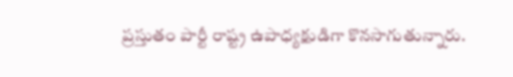ప్రస్తుతం పార్టీ రాష్ట్ర ఉపాధ్యక్షుడిగా కొనసాగుతున్నారు.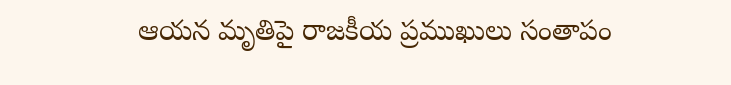ఆయన మృతిపై రాజకీయ ప్రముఖులు సంతాపం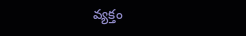వ్యక్తం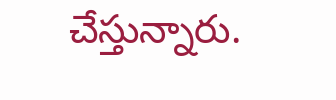చేస్తున్నారు.